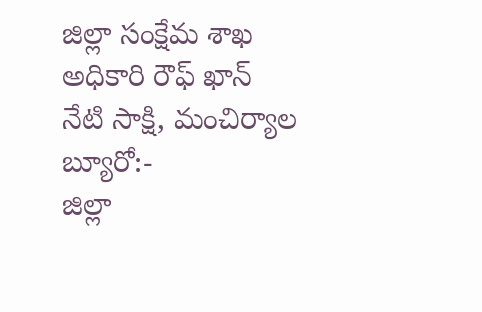జిల్లా సంక్షేమ శాఖ అధికారి రౌఫ్ ఖాన్
నేటి సాక్షి, మంచిర్యాల బ్యూరో:-
జిల్లా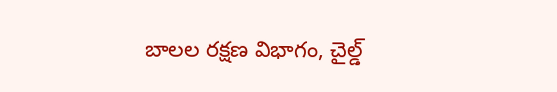బాలల రక్షణ విభాగం, చైల్డ్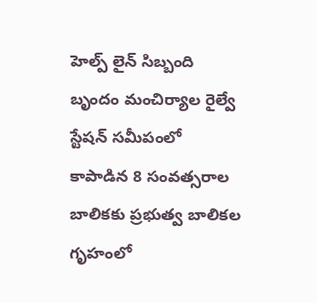హెల్ప్ లైన్ సిబ్బంది బృందం మంచిర్యాల రైల్వే స్టేషన్ సమీపంలో కాపాడిన 8 సంవత్సరాల బాలికకు ప్రభుత్వ బాలికల గృహంలో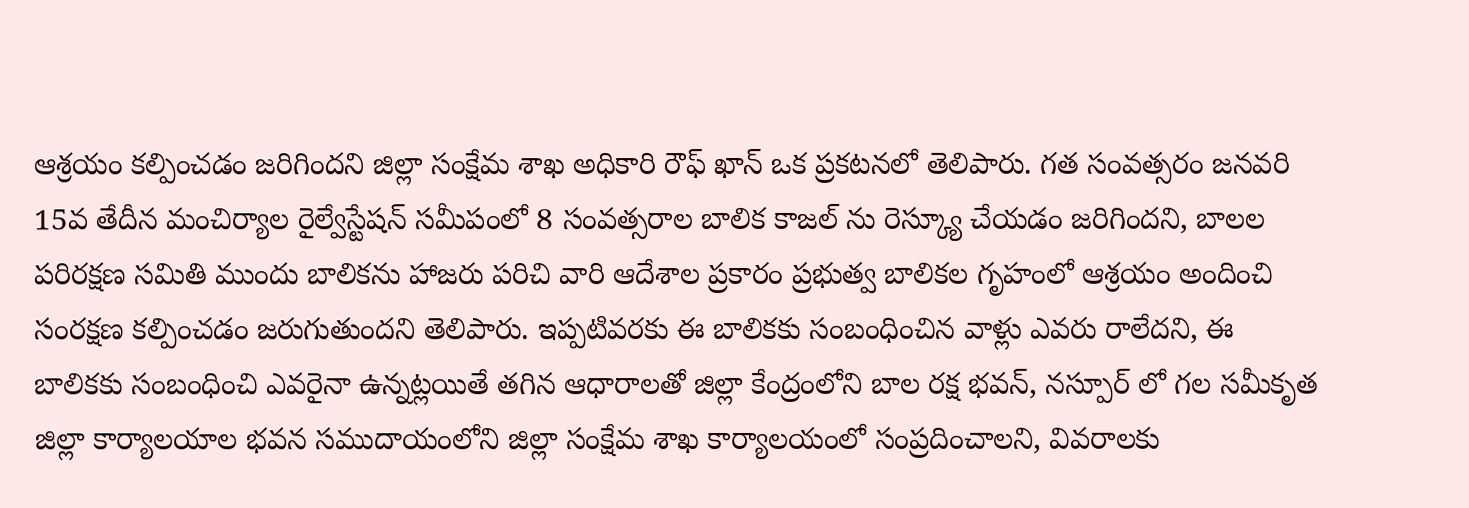ఆశ్రయం కల్పించడం జరిగిందని జిల్లా సంక్షేమ శాఖ అధికారి రౌఫ్ ఖాన్ ఒక ప్రకటనలో తెలిపారు. గత సంవత్సరం జనవరి 15వ తేదీన మంచిర్యాల రైల్వేస్టేషన్ సమీపంలో 8 సంవత్సరాల బాలిక కాజల్ ను రెస్క్యూ చేయడం జరిగిందని, బాలల పరిరక్షణ సమితి ముందు బాలికను హాజరు పరిచి వారి ఆదేశాల ప్రకారం ప్రభుత్వ బాలికల గృహంలో ఆశ్రయం అందించి సంరక్షణ కల్పించడం జరుగుతుందని తెలిపారు. ఇప్పటివరకు ఈ బాలికకు సంబంధించిన వాళ్లు ఎవరు రాలేదని, ఈ బాలికకు సంబంధించి ఎవరైనా ఉన్నట్లయితే తగిన ఆధారాలతో జిల్లా కేంద్రంలోని బాల రక్ష భవన్, నస్పూర్ లో గల సమీకృత జిల్లా కార్యాలయాల భవన సముదాయంలోని జిల్లా సంక్షేమ శాఖ కార్యాలయంలో సంప్రదించాలని, వివరాలకు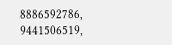8886592786, 9441506519,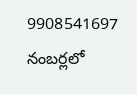9908541697 నంబర్లలో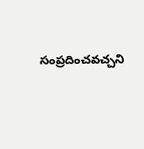సంప్రదించవచ్చని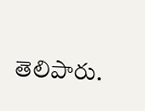తెలిపారు.